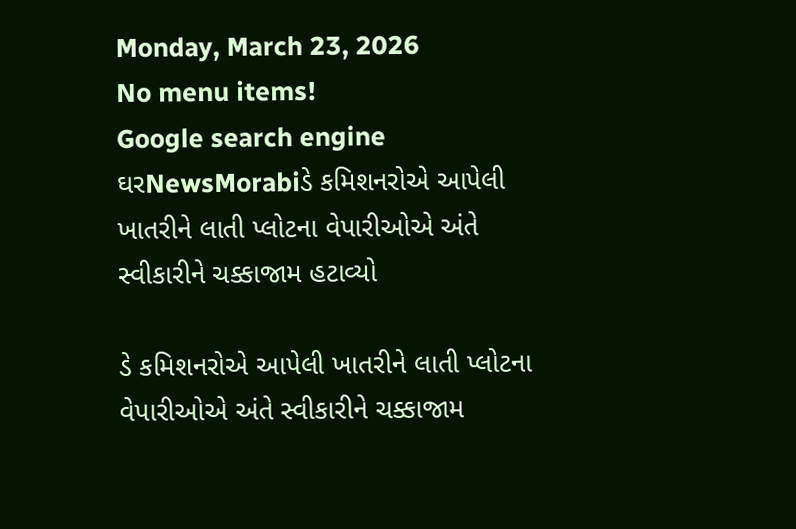Monday, March 23, 2026
No menu items!
Google search engine
ઘરNewsMorabiડે કમિશનરોએ આપેલી ખાતરીને લાતી પ્લોટના વેપારીઓએ અંતે સ્વીકારીને ચક્કાજામ હટાવ્યો

ડે કમિશનરોએ આપેલી ખાતરીને લાતી પ્લોટના વેપારીઓએ અંતે સ્વીકારીને ચક્કાજામ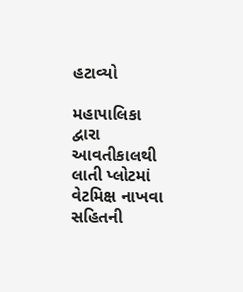હટાવ્યો

મહાપાલિકા દ્વારા આવતીકાલથી લાતી પ્લોટમાં વેટમિક્ષ નાખવા સહિતની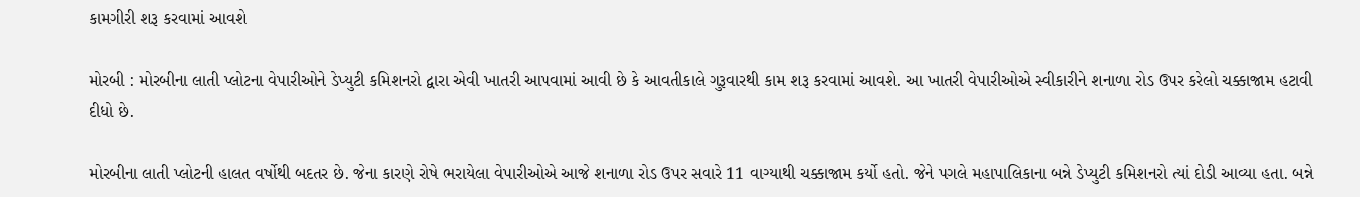કામગીરી શરૂ કરવામાં આવશે

મોરબી : મોરબીના લાતી પ્લોટના વેપારીઓને ડેપ્યુટી કમિશનરો દ્વારા એવી ખાતરી આપવામાં આવી છે કે આવતીકાલે ગુરૂવારથી કામ શરૂ કરવામાં આવશે. આ ખાતરી વેપારીઓએ સ્વીકારીને શનાળા રોડ ઉપર કરેલો ચક્કાજામ હટાવી દીધો છે.

મોરબીના લાતી પ્લોટની હાલત વર્ષોથી બદતર છે. જેના કારણે રોષે ભરાયેલા વેપારીઓએ આજે શનાળા રોડ ઉપર સવારે 11 વાગ્યાથી ચક્કાજામ કર્યો હતો. જેને પગલે મહાપાલિકાના બન્ને ડેપ્યુટી કમિશનરો ત્યાં દોડી આવ્યા હતા. બન્ને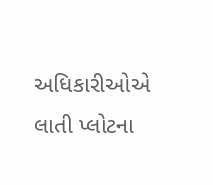અધિકારીઓએ લાતી પ્લોટના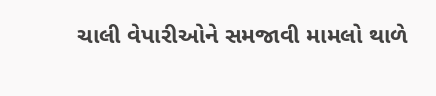ચાલી વેપારીઓને સમજાવી મામલો થાળે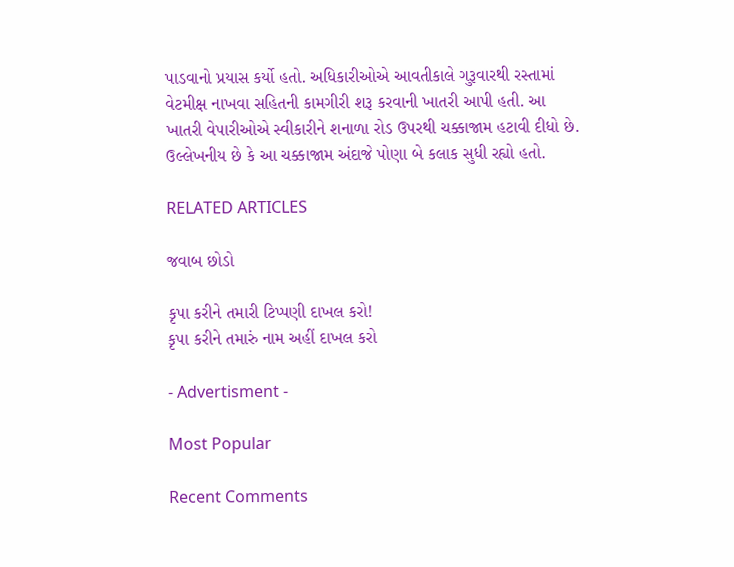પાડવાનો પ્રયાસ કર્યો હતો. અધિકારીઓએ આવતીકાલે ગુરૂવારથી રસ્તામાં વેટમીક્ષ નાખવા સહિતની કામગીરી શરૂ કરવાની ખાતરી આપી હતી. આ ખાતરી વેપારીઓએ સ્વીકારીને શનાળા રોડ ઉપરથી ચક્કાજામ હટાવી દીધો છે. ઉલ્લેખનીય છે કે આ ચક્કાજામ અંદાજે પોણા બે કલાક સુધી રહ્યો હતો.

RELATED ARTICLES

જવાબ છોડો

કૃપા કરીને તમારી ટિપ્પણી દાખલ કરો!
કૃપા કરીને તમારું નામ અહીં દાખલ કરો

- Advertisment -

Most Popular

Recent Comments